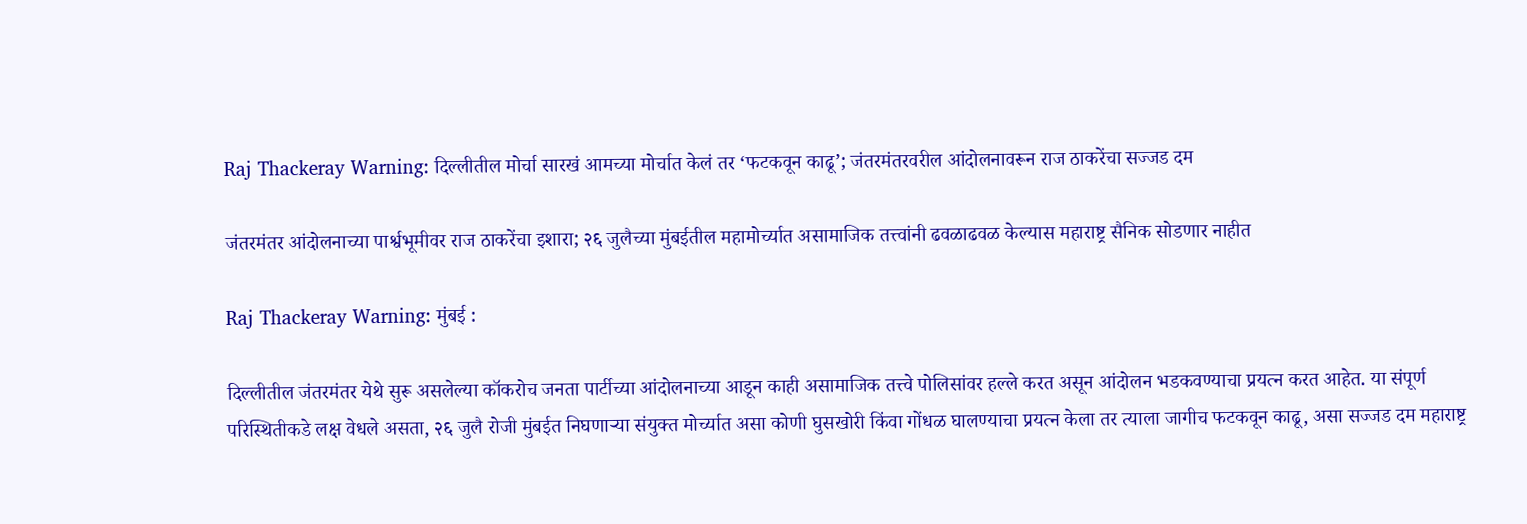Raj Thackeray Warning: दिल्लीतील मोर्चा सारखं आमच्या मोर्चात केलं तर ‘फटकवून काढू’; जंतरमंतरवरील आंदोलनावरून राज ठाकरेंचा सज्जड दम

जंतरमंतर आंदोलनाच्या पार्श्वभूमीवर राज ठाकरेंचा इशारा; २६ जुलैच्या मुंबईतील महामोर्च्यात असामाजिक तत्त्वांनी ढवळाढवळ केल्यास महाराष्ट्र सैनिक सोडणार नाहीत

Raj Thackeray Warning: मुंबई :

दिल्लीतील जंतरमंतर येथे सुरू असलेल्या कॉकरोच जनता पार्टीच्या आंदोलनाच्या आडून काही असामाजिक तत्त्वे पोलिसांवर हल्ले करत असून आंदोलन भडकवण्याचा प्रयत्न करत आहेत. या संपूर्ण परिस्थितीकडे लक्ष वेधले असता, २६ जुलै रोजी मुंबईत निघणाऱ्या संयुक्त मोर्च्यात असा कोणी घुसखोरी किंवा गोंधळ घालण्याचा प्रयत्न केला तर त्याला जागीच फटकवून काढू, असा सज्जड दम महाराष्ट्र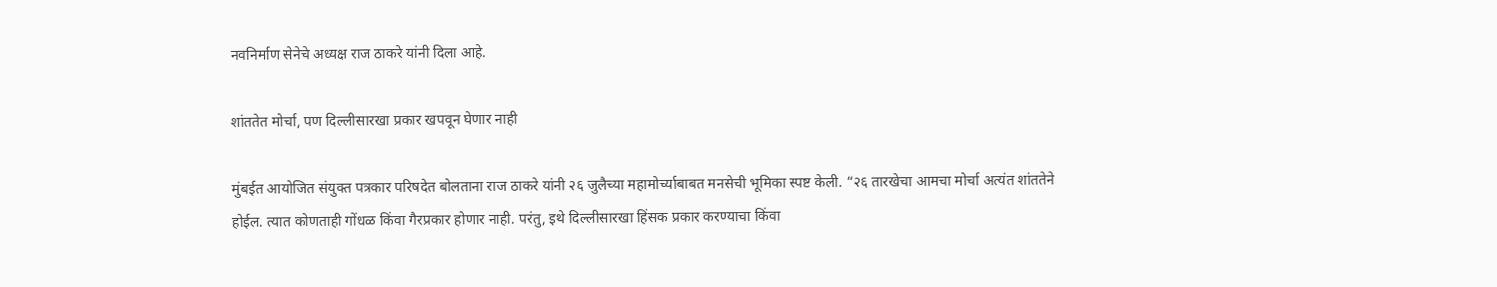नवनिर्माण सेनेचे अध्यक्ष राज ठाकरे यांनी दिला आहे.

शांततेत मोर्चा, पण दिल्लीसारखा प्रकार खपवून घेणार नाही

मुंबईत आयोजित संयुक्त पत्रकार परिषदेत बोलताना राज ठाकरे यांनी २६ जुलैच्या महामोर्च्याबाबत मनसेची भूमिका स्पष्ट केली. “२६ तारखेचा आमचा मोर्चा अत्यंत शांततेने होईल. त्यात कोणताही गोंधळ किंवा गैरप्रकार होणार नाही. परंतु, इथे दिल्लीसारखा हिंसक प्रकार करण्याचा किंवा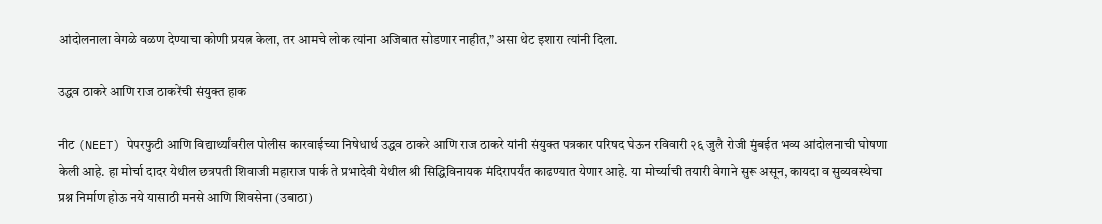आंदोलनाला वेगळे वळण देण्याचा कोणी प्रयत्न केला, तर आमचे लोक त्यांना अजिबात सोडणार नाहीत,” असा थेट इशारा त्यांनी दिला.

उद्धव ठाकरे आणि राज ठाकरेंची संयुक्त हाक

नीट (NEET) पेपरफुटी आणि विद्यार्थ्यांवरील पोलीस कारवाईच्या निषेधार्थ उद्धव ठाकरे आणि राज ठाकरे यांनी संयुक्त पत्रकार परिषद घेऊन रविवारी २६ जुलै रोजी मुंबईत भव्य आंदोलनाची घोषणा केली आहे. हा मोर्चा दादर येथील छत्रपती शिवाजी महाराज पार्क ते प्रभादेवी येथील श्री सिद्धिविनायक मंदिरापर्यंत काढण्यात येणार आहे. या मोर्च्याची तयारी वेगाने सुरू असून, कायदा व सुव्यवस्थेचा प्रश्न निर्माण होऊ नये यासाठी मनसे आणि शिवसेना (उबाठा)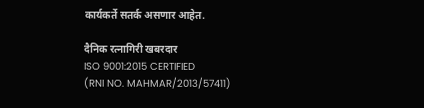कार्यकर्ते सतर्क असणार आहेत.

दैनिक रत्नागिरी खबरदार
ISO 9001:2015 CERTIFIED
(RNI NO. MAHMAR/2013/57411)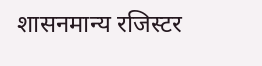शासनमान्य रजिस्टर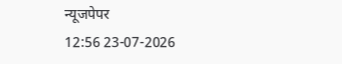न्यूजपेपर
12:56 23-07-2026